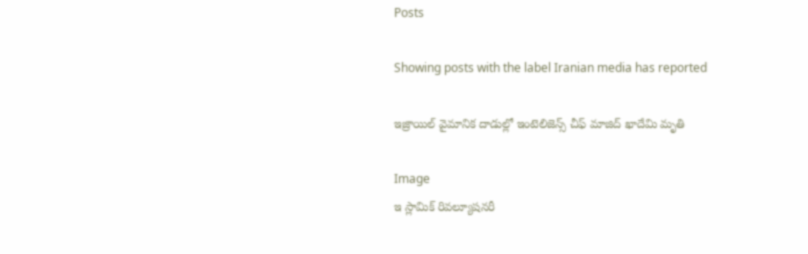Posts

Showing posts with the label Iranian media has reported

ఇజ్రాయిల్‌ వైమానిక దాడుల్లో ఇంటెలిజెన్స్‌ చీఫ్‌ మాజిద్‌ ఖాదేమి మృతి

Image
ఇ స్లామిక్‌ రివల్యూషనరీ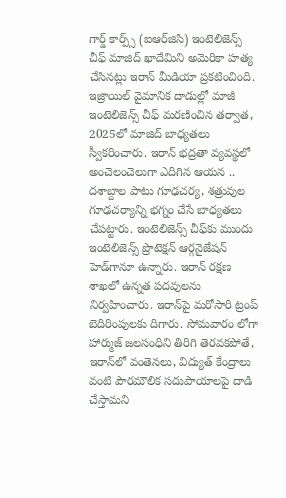గార్డ్‌ కార్ప్స్‌ (ఐఆర్‌జిసి) ఇంటెలిజెన్స్‌ చీఫ్‌ మాజిద్‌ ఖాదేమిని అమెరికా హత్య చేసినట్లు ఇరాన్‌ మీడియా ప్రకటించింది. ఇజ్రాయిల్‌ వైమానిక దాడుల్లో మాజీ ఇంటెలిజెన్స్‌ చీఫ్‌ మరణించిన తర్వాత, 2025లో మాజిద్‌ బాధ్యతలు స్వీకరించారు. ఇరాన్‌ భద్రతా వ్యవస్థలో అంచెలంచెలుగా ఎదిగిన ఆయన .. దశాబ్దాల పాటు గూఢచర్య, శత్రువుల గూఢచర్యాన్ని భగ్నం చేసే బాధ్యతలు చేపట్టారు. ఇంటెలిజెన్స్‌ చీఫ్‌కు ముందు ఇంటెలిజెన్స్‌ ప్రొటెక్షన్‌ ఆర్గనైజేషన్‌ హెడ్‌గానూ ఉన్నారు. ఇరాన్‌ రక్షణ శాఖలో ఉన్నత పదవులను నిర్వహించారు. ఇరాన్‌పై మరోసారి ట్రంప్‌ బెదిరింపులకు దిగారు. సోమవారం లోగా హార్ముజ్‌ జలసంధిని తిరిగి తెరవకపోతే, ఇరాన్‌లో వంతెనలు, విద్యుత్‌ కేంద్రాలు వంటి పౌరమౌలిక సదుపాయాలపై దాడి చేస్తామని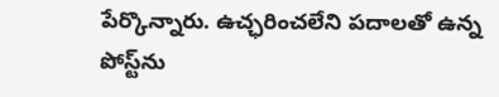పేర్కొన్నారు. ఉచ్ఛరించలేని పదాలతో ఉన్న పోస్ట్‌ను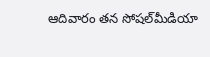ఆదివారం తన సోషల్‌మీడియా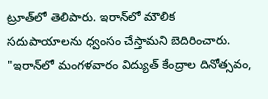ట్రూత్‌లో తెలిపారు. ఇరాన్‌లో మౌలిక సదుపాయాలను ధ్వంసం చేస్తామని బెదిరించారు. "ఇరాన్‌లో మంగళవారం విద్యుత్‌ కేంద్రాల దినోత్సవం,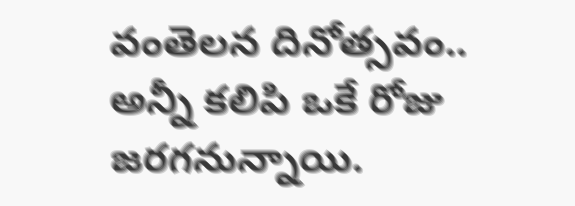వంతెలన దినోత్సవం.. అన్నీ కలిపి ఒకే రోజు జరగనున్నాయి.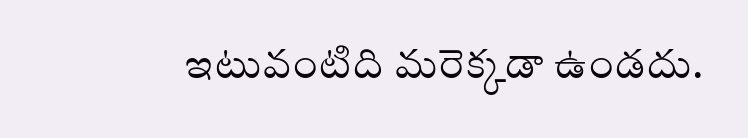ఇటువంటిది మరెక్కడా ఉండదు.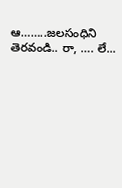ఆ……..జలసంధిని తెరవండి.. రా, …. లే...